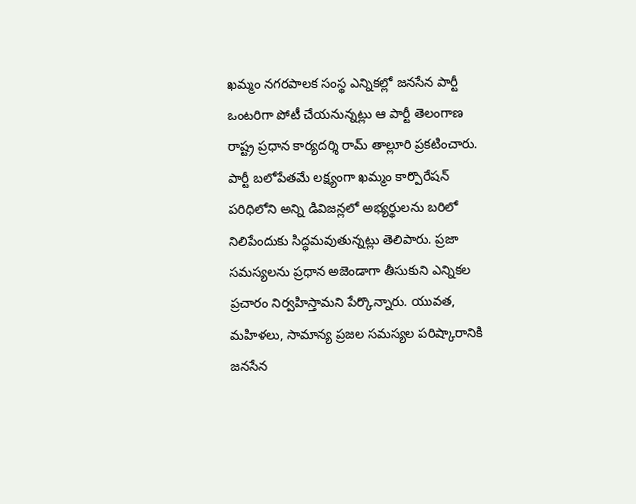ఖమ్మం నగరపాలక సంస్థ ఎన్నికల్లో జనసేన పార్టీ ఒంటరిగా పోటీ చేయనున్నట్లు ఆ పార్టీ తెలంగాణ రాష్ట్ర ప్రధాన కార్యదర్శి రామ్ తాల్లూరి ప్రకటించారు. పార్టీ బలోపేతమే లక్ష్యంగా ఖమ్మం కార్పొరేషన్ పరిధిలోని అన్ని డివిజన్లలో అభ్యర్థులను బరిలో నిలిపేందుకు సిద్ధమవుతున్నట్లు తెలిపారు. ప్రజా సమస్యలను ప్రధాన అజెండాగా తీసుకుని ఎన్నికల ప్రచారం నిర్వహిస్తామని పేర్కొన్నారు. యువత, మహిళలు, సామాన్య ప్రజల సమస్యల పరిష్కారానికి జనసేన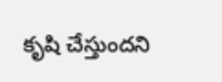కృషి చేస్తుందని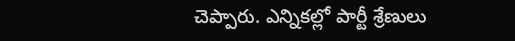చెప్పారు. ఎన్నికల్లో పార్టీ శ్రేణులు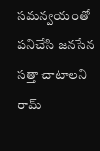సమన్వయంతో పనిచేసి జనసేన సత్తా చాటాలని రామ్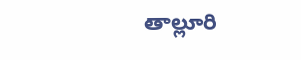తాల్లూరి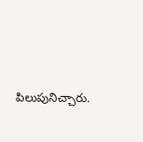పిలుపునిచ్చారు.